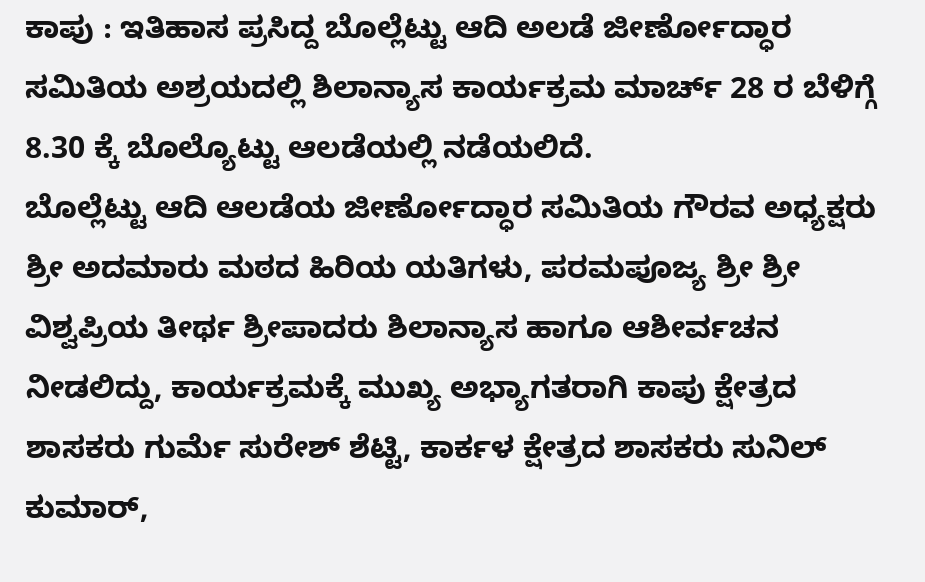ಕಾಪು : ಇತಿಹಾಸ ಪ್ರಸಿದ್ದ ಬೊಲ್ಲೆಟ್ಟು ಆದಿ ಅಲಡೆ ಜೀರ್ಣೋದ್ಧಾರ ಸಮಿತಿಯ ಅಶ್ರಯದಲ್ಲಿ ಶಿಲಾನ್ಯಾಸ ಕಾರ್ಯಕ್ರಮ ಮಾರ್ಚ್ 28 ರ ಬೆಳಿಗ್ಗೆ 8.30 ಕ್ಕೆ ಬೊಲ್ಯೊಟ್ಟು ಆಲಡೆಯಲ್ಲಿ ನಡೆಯಲಿದೆ.
ಬೊಲ್ಲೆಟ್ಟು ಆದಿ ಆಲಡೆಯ ಜೀರ್ಣೋದ್ಧಾರ ಸಮಿತಿಯ ಗೌರವ ಅಧ್ಯಕ್ಷರು ಶ್ರೀ ಅದಮಾರು ಮಠದ ಹಿರಿಯ ಯತಿಗಳು, ಪರಮಪೂಜ್ಯ ಶ್ರೀ ಶ್ರೀ ವಿಶ್ವಪ್ರಿಯ ತೀರ್ಥ ಶ್ರೀಪಾದರು ಶಿಲಾನ್ಯಾಸ ಹಾಗೂ ಆಶೀರ್ವಚನ ನೀಡಲಿದ್ದು, ಕಾರ್ಯಕ್ರಮಕ್ಕೆ ಮುಖ್ಯ ಅಭ್ಯಾಗತರಾಗಿ ಕಾಪು ಕ್ಷೇತ್ರದ ಶಾಸಕರು ಗುರ್ಮೆ ಸುರೇಶ್ ಶೆಟ್ಟಿ, ಕಾರ್ಕಳ ಕ್ಷೇತ್ರದ ಶಾಸಕರು ಸುನಿಲ್ ಕುಮಾರ್,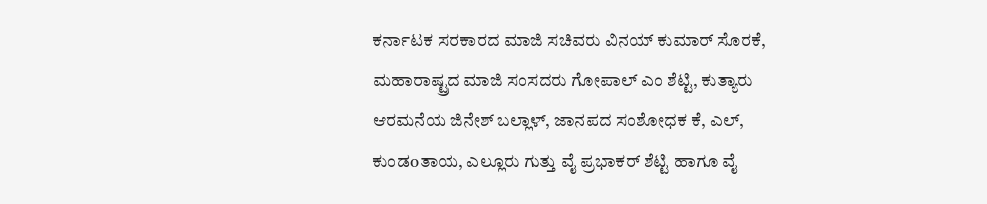ಕರ್ನಾಟಕ ಸರಕಾರದ ಮಾಜಿ ಸಚಿವರು ವಿನಯ್ ಕುಮಾರ್ ಸೊರಕೆ, ಮಹಾರಾಷ್ಟ್ರದ ಮಾಜಿ ಸಂಸದರು ಗೋಪಾಲ್ ಎಂ ಶೆಟ್ಟಿ, ಕುತ್ಯಾರು ಆರಮನೆಯ ಜಿನೇಶ್ ಬಲ್ಲಾಳ್, ಜಾನಪದ ಸಂಶೋಧಕ ಕೆ, ಎಲ್, ಕುಂಡoತಾಯ, ಎಲ್ಲೂರು ಗುತ್ತು ವೈ ಪ್ರಭಾಕರ್ ಶೆಟ್ಟಿ ಹಾಗೂ ವೈ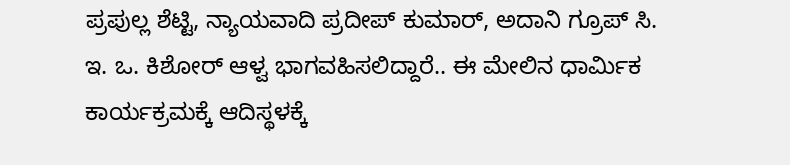ಪ್ರಪುಲ್ಲ ಶೆಟ್ಟಿ, ನ್ಯಾಯವಾದಿ ಪ್ರದೀಪ್ ಕುಮಾರ್, ಅದಾನಿ ಗ್ರೂಪ್ ಸಿ. ಇ. ಒ. ಕಿಶೋರ್ ಆಳ್ವ ಭಾಗವಹಿಸಲಿದ್ದಾರೆ.. ಈ ಮೇಲಿನ ಧಾರ್ಮಿಕ ಕಾರ್ಯಕ್ರಮಕ್ಕೆ ಆದಿಸ್ಥಳಕ್ಕೆ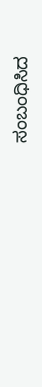ಸಂಬಂಧಿಸಿದ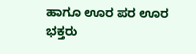ಹಾಗೂ ಊರ ಪರ ಊರ ಭಕ್ತರು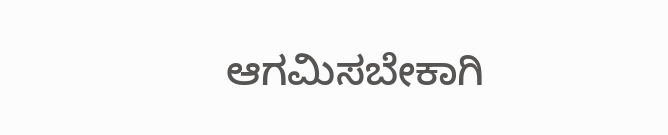ಆಗಮಿಸಬೇಕಾಗಿ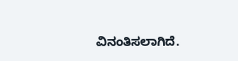ವಿನಂತಿಸಲಾಗಿದೆ.